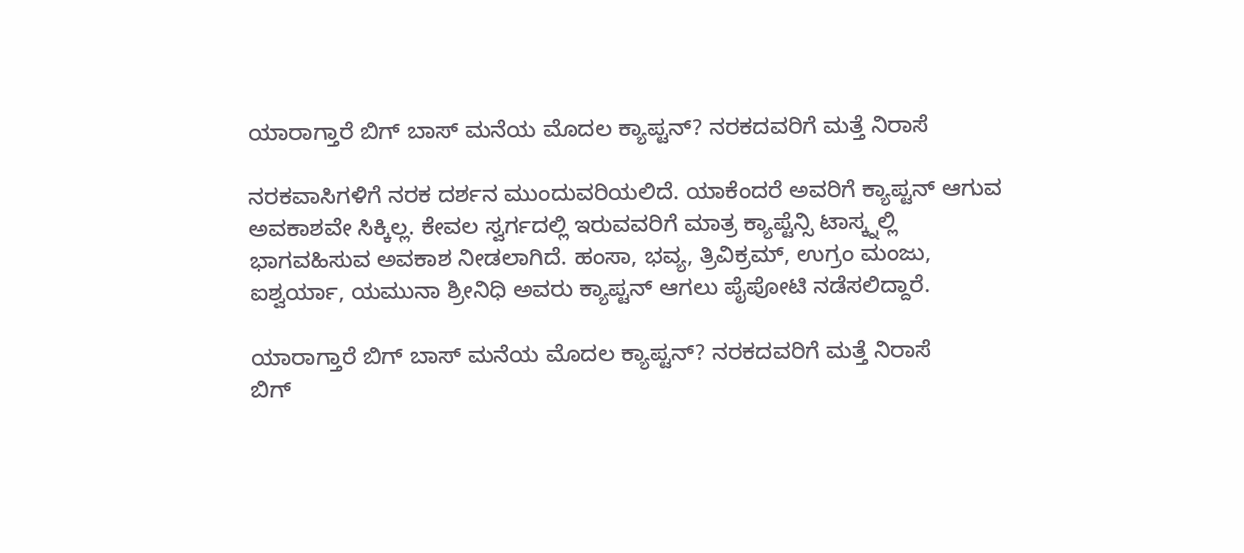ಯಾರಾಗ್ತಾರೆ ಬಿಗ್ ಬಾಸ್ ಮನೆಯ ಮೊದಲ ಕ್ಯಾಪ್ಟನ್? ನರಕದವರಿಗೆ ಮತ್ತೆ ನಿರಾಸೆ

ನರಕವಾಸಿಗಳಿಗೆ ನರಕ ದರ್ಶನ ಮುಂದುವರಿಯಲಿದೆ. ಯಾಕೆಂದರೆ ಅವರಿಗೆ ಕ್ಯಾಪ್ಟನ್ ಆಗುವ ಅವಕಾಶವೇ ಸಿಕ್ಕಿಲ್ಲ. ಕೇವಲ ಸ್ವರ್ಗದಲ್ಲಿ ಇರುವವರಿಗೆ ಮಾತ್ರ ಕ್ಯಾಪ್ಟೆನ್ಸಿ ಟಾಸ್ಕ್ನಲ್ಲಿ ಭಾಗವಹಿಸುವ ಅವಕಾಶ ನೀಡಲಾಗಿದೆ. ಹಂಸಾ, ಭವ್ಯ, ತ್ರಿವಿಕ್ರಮ್, ಉಗ್ರಂ ಮಂಜು, ಐಶ್ವರ್ಯಾ, ಯಮುನಾ ಶ್ರೀನಿಧಿ ಅವರು ಕ್ಯಾಪ್ಟನ್ ಆಗಲು ಪೈಪೋಟಿ ನಡೆಸಲಿದ್ದಾರೆ.

ಯಾರಾಗ್ತಾರೆ ಬಿಗ್ ಬಾಸ್ ಮನೆಯ ಮೊದಲ ಕ್ಯಾಪ್ಟನ್? ನರಕದವರಿಗೆ ಮತ್ತೆ ನಿರಾಸೆ
ಬಿಗ್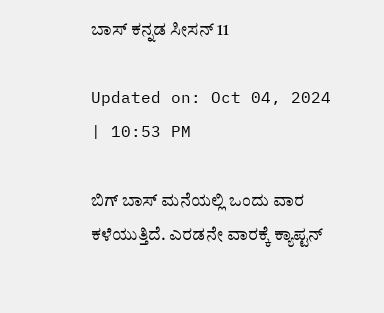ಬಾಸ್ ಕನ್ನಡ ಸೀಸನ್ 11

Updated on: Oct 04, 2024 | 10:53 PM

ಬಿಗ್ ಬಾಸ್ ಮನೆಯಲ್ಲಿ ಒಂದು ವಾರ ಕಳೆಯುತ್ತಿದೆ. ಎರಡನೇ ವಾರಕ್ಕೆ ಕ್ಯಾಪ್ಟನ್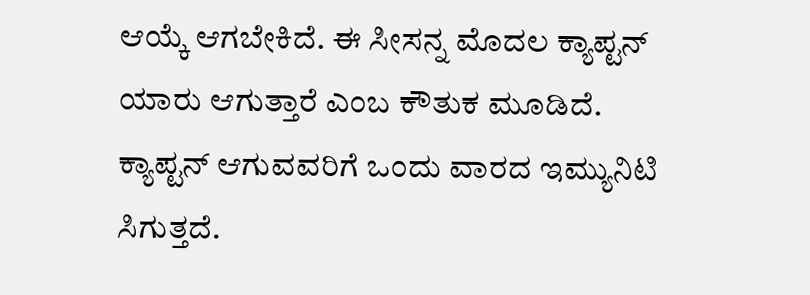ಆಯ್ಕೆ ಆಗಬೇಕಿದೆ. ಈ ಸೀಸನ್ನ ಮೊದಲ ಕ್ಯಾಪ್ಟನ್ ಯಾರು ಆಗುತ್ತಾರೆ ಎಂಬ ಕೌತುಕ ಮೂಡಿದೆ. ಕ್ಯಾಪ್ಟನ್ ಆಗುವವರಿಗೆ ಒಂದು ವಾರದ ಇಮ್ಯುನಿಟಿ ಸಿಗುತ್ತದೆ.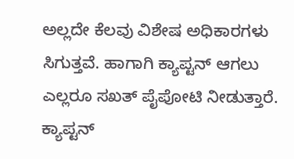ಅಲ್ಲದೇ ಕೆಲವು ವಿಶೇಷ ಅಧಿಕಾರಗಳು ಸಿಗುತ್ತವೆ. ಹಾಗಾಗಿ ಕ್ಯಾಪ್ಟನ್ ಆಗಲು ಎಲ್ಲರೂ ಸಖತ್ ಪೈಪೋಟಿ ನೀಡುತ್ತಾರೆ. ಕ್ಯಾಪ್ಟನ್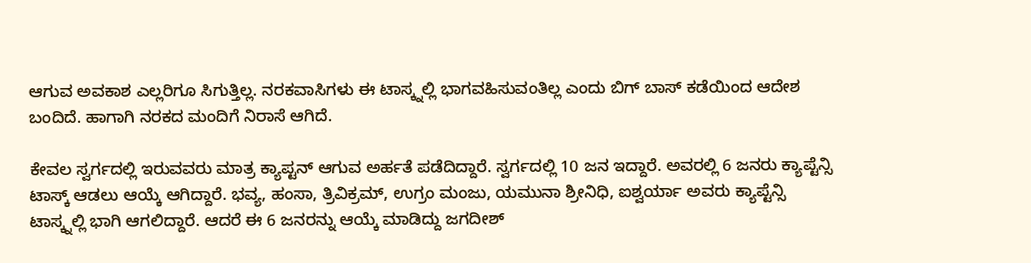ಆಗುವ ಅವಕಾಶ ಎಲ್ಲರಿಗೂ ಸಿಗುತ್ತಿಲ್ಲ. ನರಕವಾಸಿಗಳು ಈ ಟಾಸ್ಕ್ನಲ್ಲಿ ಭಾಗವಹಿಸುವಂತಿಲ್ಲ ಎಂದು ಬಿಗ್ ಬಾಸ್ ಕಡೆಯಿಂದ ಆದೇಶ ಬಂದಿದೆ. ಹಾಗಾಗಿ ನರಕದ ಮಂದಿಗೆ ನಿರಾಸೆ ಆಗಿದೆ.

ಕೇವಲ ಸ್ವರ್ಗದಲ್ಲಿ ಇರುವವರು ಮಾತ್ರ ಕ್ಯಾಪ್ಟನ್ ಆಗುವ ಅರ್ಹತೆ ಪಡೆದಿದ್ದಾರೆ. ಸ್ವರ್ಗದಲ್ಲಿ 10 ಜನ ಇದ್ದಾರೆ. ಅವರಲ್ಲಿ 6 ಜನರು ಕ್ಯಾಪ್ಟೆನ್ಸಿ ಟಾಸ್ಕ್ ಆಡಲು ಆಯ್ಕೆ ಆಗಿದ್ದಾರೆ. ಭವ್ಯ, ಹಂಸಾ, ತ್ರಿವಿಕ್ರಮ್, ಉಗ್ರಂ ಮಂಜು, ಯಮುನಾ ಶ್ರೀನಿಧಿ, ಐಶ್ವರ್ಯಾ ಅವರು ಕ್ಯಾಪ್ಟೆನ್ಸಿ ಟಾಸ್ಕ್ನಲ್ಲಿ ಭಾಗಿ ಆಗಲಿದ್ದಾರೆ. ಆದರೆ ಈ 6 ಜನರನ್ನು ಆಯ್ಕೆ ಮಾಡಿದ್ದು ಜಗದೀಶ್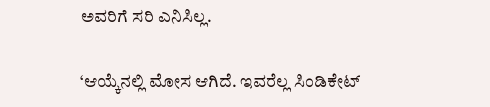ಅವರಿಗೆ ಸರಿ ಎನಿಸಿಲ್ಲ.

‘ಆಯ್ಕೆನಲ್ಲಿ ಮೋಸ ಆಗಿದೆ. ಇವರೆಲ್ಲ ಸಿಂಡಿಕೇಟ್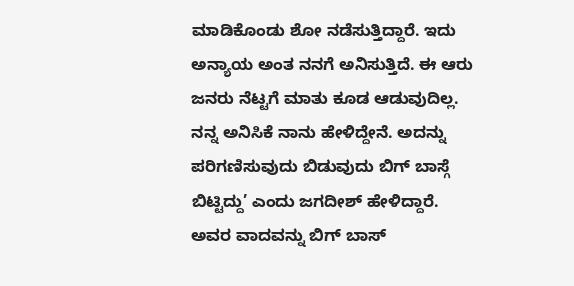ಮಾಡಿಕೊಂಡು ಶೋ ನಡೆಸುತ್ತಿದ್ದಾರೆ. ಇದು ಅನ್ಯಾಯ ಅಂತ ನನಗೆ ಅನಿಸುತ್ತಿದೆ. ಈ ಆರು ಜನರು ನೆಟ್ಟಗೆ ಮಾತು ಕೂಡ ಆಡುವುದಿಲ್ಲ. ನನ್ನ ಅನಿಸಿಕೆ ನಾನು ಹೇಳಿದ್ದೇನೆ. ಅದನ್ನು ಪರಿಗಣಿಸುವುದು ಬಿಡುವುದು ಬಿಗ್ ಬಾಸ್ಗೆ ಬಿಟ್ಟಿದ್ದು’ ಎಂದು ಜಗದೀಶ್ ಹೇಳಿದ್ದಾರೆ. ಅವರ ವಾದವನ್ನು ಬಿಗ್ ಬಾಸ್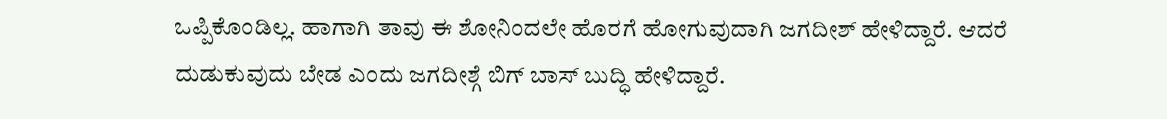ಒಪ್ಪಿಕೊಂಡಿಲ್ಲ. ಹಾಗಾಗಿ ತಾವು ಈ ಶೋನಿಂದಲೇ ಹೊರಗೆ ಹೋಗುವುದಾಗಿ ಜಗದೀಶ್ ಹೇಳಿದ್ದಾರೆ. ಆದರೆ ದುಡುಕುವುದು ಬೇಡ ಎಂದು ಜಗದೀಶ್ಗೆ ಬಿಗ್ ಬಾಸ್ ಬುದ್ಧಿ ಹೇಳಿದ್ದಾರೆ.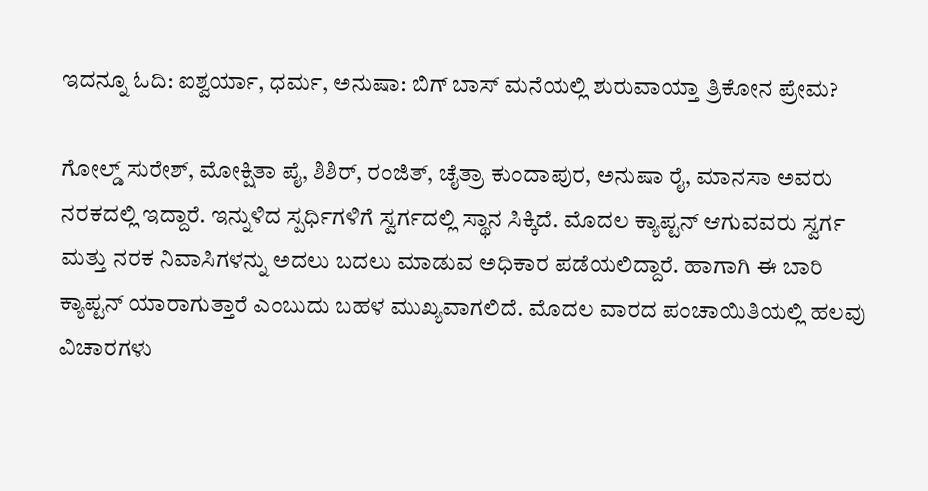ಇದನ್ನೂ ಓದಿ: ಐಶ್ವರ್ಯಾ, ಧರ್ಮ, ಅನುಷಾ: ಬಿಗ್ ಬಾಸ್ ಮನೆಯಲ್ಲಿ ಶುರುವಾಯ್ತಾ ತ್ರಿಕೋನ ಪ್ರೇಮ?

ಗೋಲ್ಡ್ ಸುರೇಶ್, ಮೋಕ್ಷಿತಾ ಪೈ, ಶಿಶಿರ್, ರಂಜಿತ್, ಚೈತ್ರಾ ಕುಂದಾಪುರ, ಅನುಷಾ ರೈ, ಮಾನಸಾ ಅವರು ನರಕದಲ್ಲಿ ಇದ್ದಾರೆ. ಇನ್ನುಳಿದ ಸ್ಪರ್ಧಿಗಳಿಗೆ ಸ್ವರ್ಗದಲ್ಲಿ ಸ್ಥಾನ ಸಿಕ್ಕಿದೆ. ಮೊದಲ ಕ್ಯಾಪ್ಟನ್ ಆಗುವವರು ಸ್ವರ್ಗ ಮತ್ತು ನರಕ ನಿವಾಸಿಗಳನ್ನು ಅದಲು ಬದಲು ಮಾಡುವ ಅಧಿಕಾರ ಪಡೆಯಲಿದ್ದಾರೆ. ಹಾಗಾಗಿ ಈ ಬಾರಿ ಕ್ಯಾಪ್ಟನ್ ಯಾರಾಗುತ್ತಾರೆ ಎಂಬುದು ಬಹಳ ಮುಖ್ಯವಾಗಲಿದೆ. ಮೊದಲ ವಾರದ ಪಂಚಾಯಿತಿಯಲ್ಲಿ ಹಲವು ವಿಚಾರಗಳು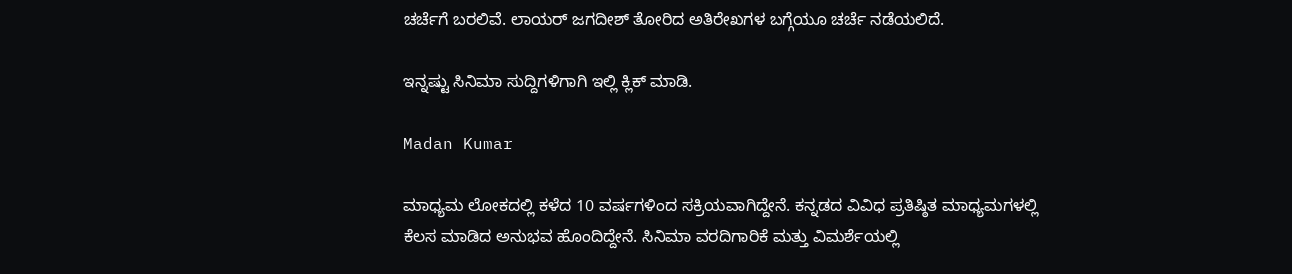ಚರ್ಚೆಗೆ ಬರಲಿವೆ. ಲಾಯರ್ ಜಗದೀಶ್ ತೋರಿದ ಅತಿರೇಖಗಳ ಬಗ್ಗೆಯೂ ಚರ್ಚೆ ನಡೆಯಲಿದೆ.

ಇನ್ನಷ್ಟು ಸಿನಿಮಾ ಸುದ್ದಿಗಳಿಗಾಗಿ ಇಲ್ಲಿ ಕ್ಲಿಕ್ ಮಾಡಿ.

Madan Kumar

ಮಾಧ್ಯಮ ಲೋಕದಲ್ಲಿ ಕಳೆದ 10 ವರ್ಷಗಳಿಂದ ಸಕ್ರಿಯವಾಗಿದ್ದೇನೆ. ಕನ್ನಡದ ವಿವಿಧ ಪ್ರತಿಷ್ಠಿತ ಮಾಧ್ಯಮಗಳಲ್ಲಿ ಕೆಲಸ ಮಾಡಿದ ಅನುಭವ ಹೊಂದಿದ್ದೇನೆ. ಸಿನಿಮಾ ವರದಿಗಾರಿಕೆ ಮತ್ತು ವಿಮರ್ಶೆಯಲ್ಲಿ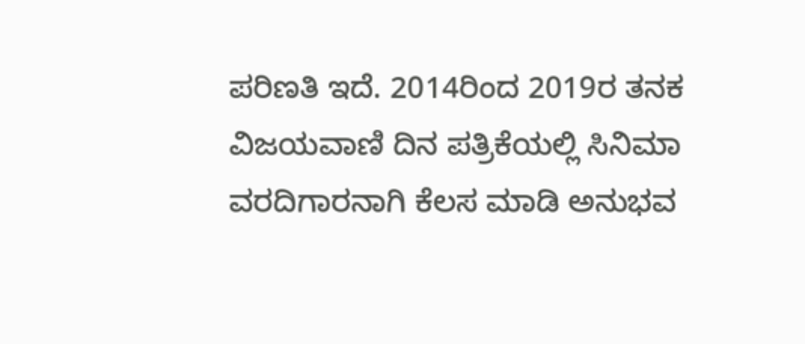ಪರಿಣತಿ ಇದೆ. 2014ರಿಂದ 2019ರ ತನಕ ವಿಜಯವಾಣಿ ದಿನ ಪತ್ರಿಕೆಯಲ್ಲಿ ಸಿನಿಮಾ ವರದಿಗಾರನಾಗಿ ಕೆಲಸ ಮಾಡಿ ಅನುಭವ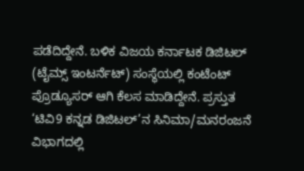ಪಡೆದಿದ್ದೇನೆ. ಬಳಿಕ ವಿಜಯ ಕರ್ನಾಟಕ ಡಿಜಿಟಲ್ (ಟೈಮ್ಸ್ ಇಂಟರ್ನೆಟ್) ಸಂಸ್ಥೆಯಲ್ಲಿ ಕಂಟೆಂಟ್ ಪ್ರೊಡ್ಯೂಸರ್ ಆಗಿ ಕೆಲಸ ಮಾಡಿದ್ದೇನೆ. ಪ್ರಸ್ತುತ ‘ಟಿವಿ9 ಕನ್ನಡ ಡಿಜಿಟಲ್’ನ ಸಿನಿಮಾ/ಮನರಂಜನೆ ವಿಭಾಗದಲ್ಲಿ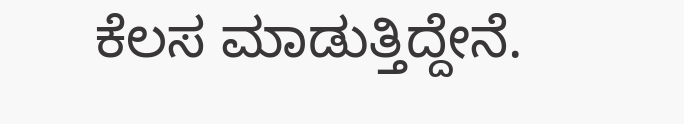ಕೆಲಸ ಮಾಡುತ್ತಿದ್ದೇನೆ.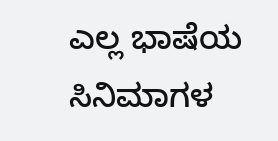ಎಲ್ಲ ಭಾಷೆಯ ಸಿನಿಮಾಗಳ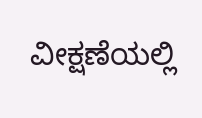ವೀಕ್ಷಣೆಯಲ್ಲಿ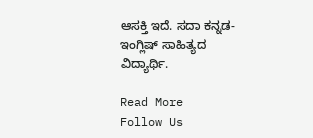ಆಸಕ್ತಿ ಇದೆ. ಸದಾ ಕನ್ನಡ-ಇಂಗ್ಲಿಷ್ ಸಾಹಿತ್ಯದ ವಿದ್ಯಾರ್ಥಿ.

Read More
Follow Us